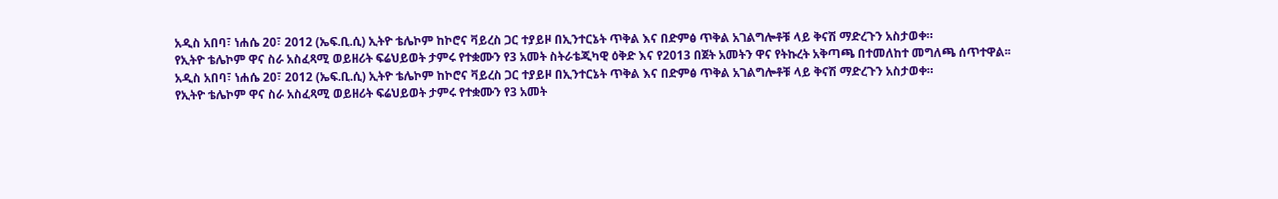አዲስ አበባ፣ ነሐሴ 20፣ 2012 (ኤፍ.ቢ.ሲ) ኢትዮ ቴሌኮም ከኮሮና ቫይረስ ጋር ተያይዞ በኢንተርኔት ጥቅል እና በድምፅ ጥቅል አገልግሎቶቹ ላይ ቅናሽ ማድረጉን አስታወቀ።
የኢትዮ ቴሌኮም ዋና ስራ አስፈጻሚ ወይዘሪት ፍሬህይወት ታምሩ የተቋሙን የ3 አመት ስትራቴጂካዊ ዕቅድ እና የ2013 በጀት አመትን ዋና የትኩረት አቅጣጫ በተመለከተ መግለጫ ሰጥተዋል፡፡
አዲስ አበባ፣ ነሐሴ 20፣ 2012 (ኤፍ.ቢ.ሲ) ኢትዮ ቴሌኮም ከኮሮና ቫይረስ ጋር ተያይዞ በኢንተርኔት ጥቅል እና በድምፅ ጥቅል አገልግሎቶቹ ላይ ቅናሽ ማድረጉን አስታወቀ።
የኢትዮ ቴሌኮም ዋና ስራ አስፈጻሚ ወይዘሪት ፍሬህይወት ታምሩ የተቋሙን የ3 አመት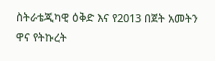ስትራቴጂካዊ ዕቅድ እና የ2013 በጀት አመትን ዋና የትኩረት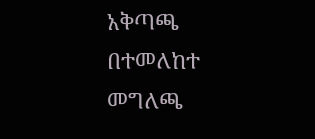አቅጣጫ በተመለከተ መግለጫ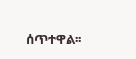ሰጥተዋል፡፡